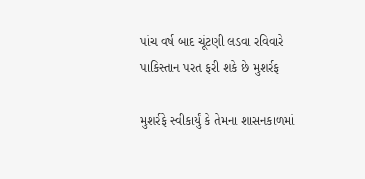પાંચ વર્ષ બાદ ચૂંટણી લડવા રવિવારે પાકિસ્તાન પરત ફરી શકે છે મુશર્રફ

મુશર્રફે સ્વીકાર્યું કે તેમના શાસનકાળમાં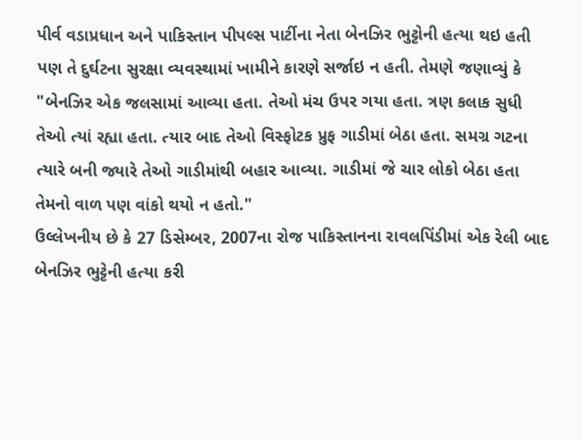પીર્વ વડાપ્રધાન અને પાકિસ્તાન પીપલ્સ પાર્ટીના નેતા બેનઝિર ભુટ્ટોની હત્યા થઇ હતી પણ તે દુર્ઘટના સુરક્ષા વ્યવસ્થામાં ખામીને કારણે સર્જાઇ ન હતી. તેમણે જણાવ્યું કે "બેનઝિર એક જલસામાં આવ્યા હતા. તેઓ મંચ ઉપર ગયા હતા. ત્રણ કલાક સુધી તેઓ ત્યાં રહ્યા હતા. ત્યાર બાદ તેઓ વિસ્ફોટક પ્રુફ ગાડીમાં બેઠા હતા. સમગ્ર ગટના ત્યારે બની જ્યારે તેઓ ગાડીમાંથી બહાર આવ્યા. ગાડીમાં જે ચાર લોકો બેઠા હતા તેમનો વાળ પણ વાંકો થયો ન હતો."
ઉલ્લેખનીય છે કે 27 ડિસેમ્બર, 2007ના રોજ પાકિસ્તાનના રાવલપિંડીમાં એક રેલી બાદ બેનઝિર ભુટ્ટેની હત્યા કરી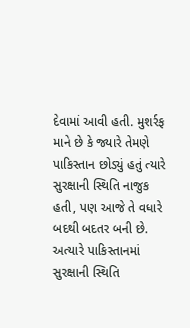દેવામાં આવી હતી. મુશર્રફ માને છે કે જ્યારે તેમણે પાકિસ્તાન છોડ્યું હતું ત્યારે સુરક્ષાની સ્થિતિ નાજુક હતી, પણ આજે તે વધારે બદથી બદતર બની છે. અત્યારે પાકિસ્તાનમાં સુરક્ષાની સ્થિતિ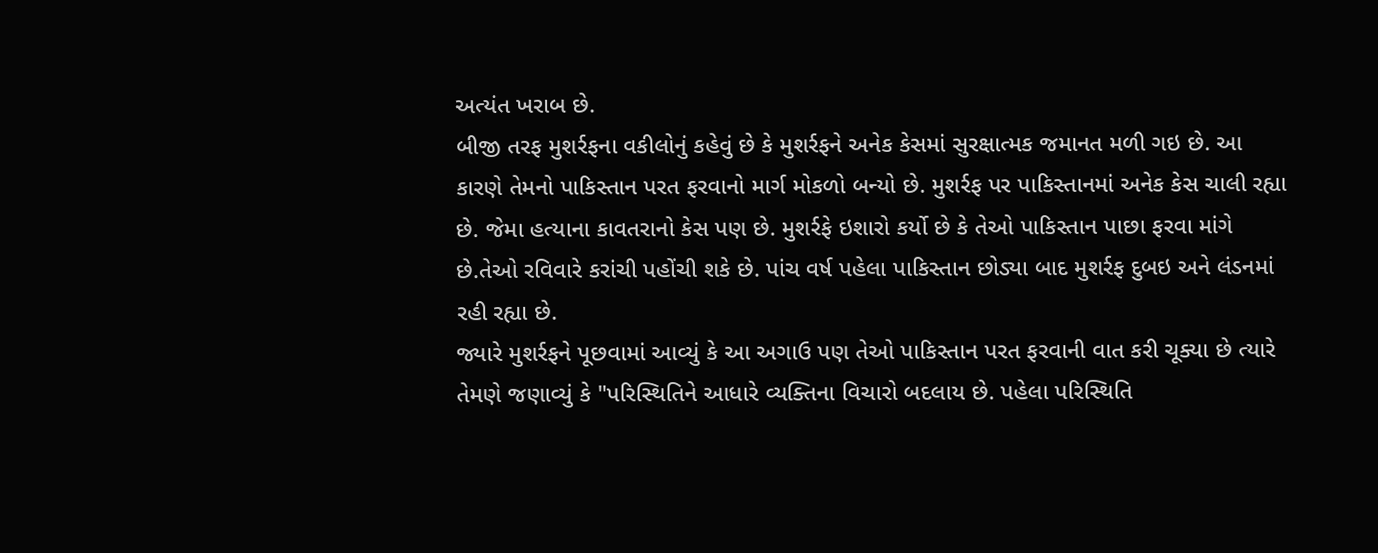અત્યંત ખરાબ છે.
બીજી તરફ મુશર્રફના વકીલોનું કહેવું છે કે મુશર્રફને અનેક કેસમાં સુરક્ષાત્મક જમાનત મળી ગઇ છે. આ કારણે તેમનો પાકિસ્તાન પરત ફરવાનો માર્ગ મોકળો બન્યો છે. મુશર્રફ પર પાકિસ્તાનમાં અનેક કેસ ચાલી રહ્યા છે. જેમા હત્યાના કાવતરાનો કેસ પણ છે. મુશર્રફે ઇશારો કર્યો છે કે તેઓ પાકિસ્તાન પાછા ફરવા માંગે છે.તેઓ રવિવારે કરાંચી પહોંચી શકે છે. પાંચ વર્ષ પહેલા પાકિસ્તાન છોડ્યા બાદ મુશર્રફ દુબઇ અને લંડનમાં રહી રહ્યા છે.
જ્યારે મુશર્રફને પૂછવામાં આવ્યું કે આ અગાઉ પણ તેઓ પાકિસ્તાન પરત ફરવાની વાત કરી ચૂક્યા છે ત્યારે તેમણે જણાવ્યું કે "પરિસ્થિતિને આધારે વ્યક્તિના વિચારો બદલાય છે. પહેલા પરિસ્થિતિ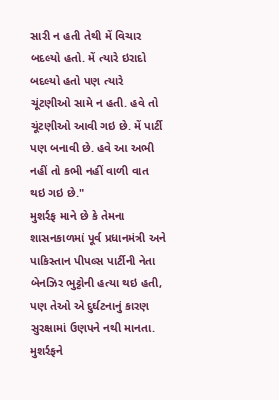સારી ન હતી તેથી મેં વિચાર બદલ્યો હતો. મેં ત્યારે ઇરાદો બદલ્યો હતો પણ ત્યારે ચૂંટણીઓ સામે ન હતી. હવે તો ચૂંટણીઓ આવી ગઇ છે. મેં પાર્ટી પણ બનાવી છે. હવે આ અભી નહીં તો કભી નહીં વાળી વાત થઇ ગઇ છે."
મુશર્રફ માને છે કે તેમના શાસનકાળમાં પૂર્વ પ્રધાનમંત્રી અને પાકિસ્તાન પીપલ્સ પાર્ટીની નેતા બેનઝિર ભુટ્ટોની હત્યા થઇ હતી, પણ તેઓ એ દુર્ઘટનાનું કારણ સુરક્ષામાં ઉણપને નથી માનતા. મુશર્રફને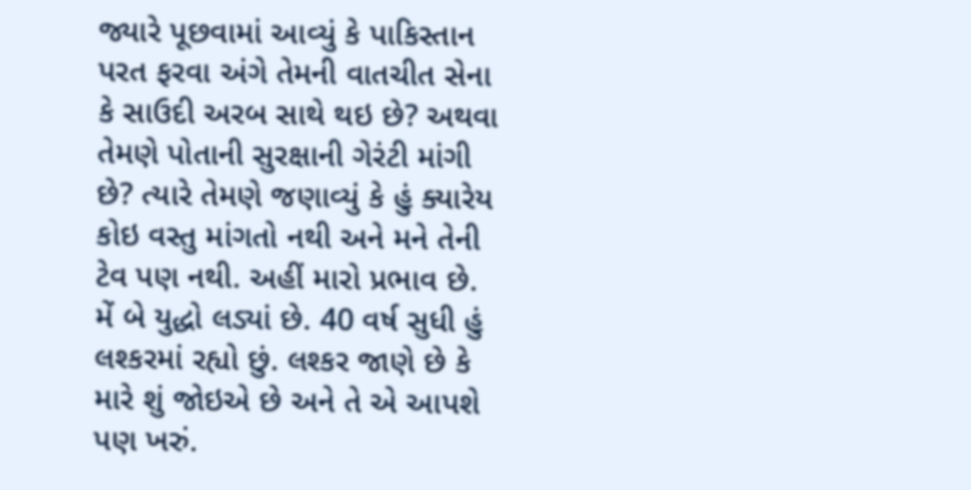જ્યારે પૂછવામાં આવ્યું કે પાકિસ્તાન પરત ફરવા અંગે તેમની વાતચીત સેના કે સાઉદી અરબ સાથે થઇ છે? અથવા તેમણે પોતાની સુરક્ષાની ગેરંટી માંગી છે? ત્યારે તેમણે જણાવ્યું કે હું ક્યારેય કોઇ વસ્તુ માંગતો નથી અને મને તેની ટેવ પણ નથી. અહીં મારો પ્રભાવ છે. મેં બે યુદ્ધો લડ્યાં છે. 40 વર્ષ સુધી હું લશ્કરમાં રહ્યો છું. લશ્કર જાણે છે કે મારે શું જોઇએ છે અને તે એ આપશે પણ ખરું.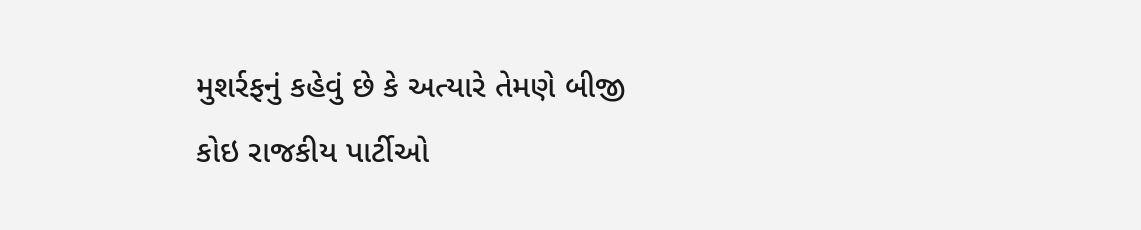મુશર્રફનું કહેવું છે કે અત્યારે તેમણે બીજી કોઇ રાજકીય પાર્ટીઓ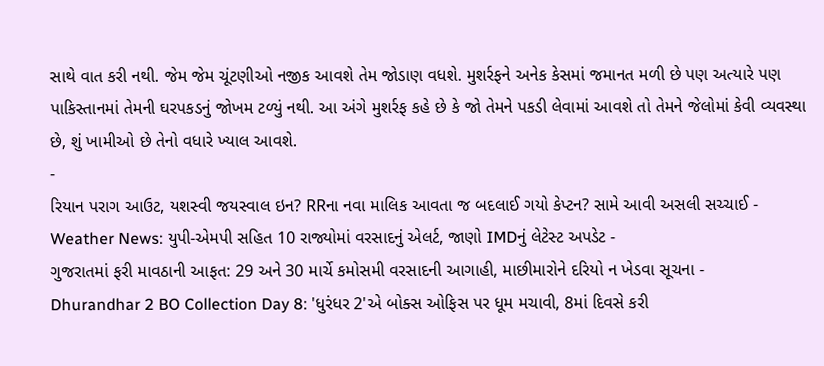સાથે વાત કરી નથી. જેમ જેમ ચૂંટણીઓ નજીક આવશે તેમ જોડાણ વધશે. મુશર્રફને અનેક કેસમાં જમાનત મળી છે પણ અત્યારે પણ પાકિસ્તાનમાં તેમની ઘરપકડનું જોખમ ટળ્યું નથી. આ અંગે મુશર્રફ કહે છે કે જો તેમને પકડી લેવામાં આવશે તો તેમને જેલોમાં કેવી વ્યવસ્થા છે, શું ખામીઓ છે તેનો વધારે ખ્યાલ આવશે.
-
રિયાન પરાગ આઉટ, યશસ્વી જયસ્વાલ ઇન? RRના નવા માલિક આવતા જ બદલાઈ ગયો કેપ્ટન? સામે આવી અસલી સચ્ચાઈ -
Weather News: યુપી-એમપી સહિત 10 રાજ્યોમાં વરસાદનું એલર્ટ, જાણો IMDનું લેટેસ્ટ અપડેટ -
ગુજરાતમાં ફરી માવઠાની આફત: 29 અને 30 માર્ચે કમોસમી વરસાદની આગાહી, માછીમારોને દરિયો ન ખેડવા સૂચના -
Dhurandhar 2 BO Collection Day 8: 'ધુરંધર 2'એ બોક્સ ઓફિસ પર ધૂમ મચાવી, 8માં દિવસે કરી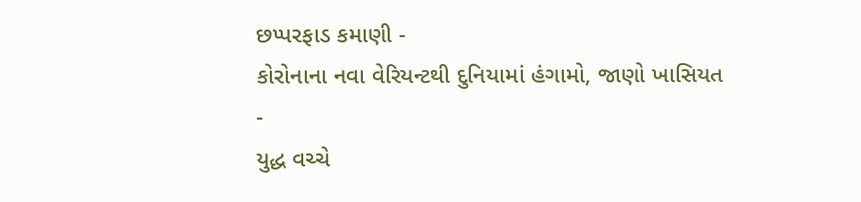છપ્પરફાડ કમાણી -
કોરોનાના નવા વેરિયન્ટથી દુનિયામાં હંગામો, જાણો ખાસિયત -
યુદ્ધ વચ્ચે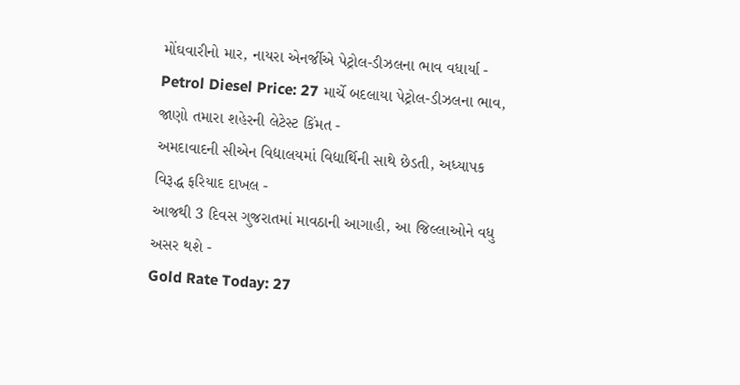મોંઘવારીનો માર, નાયરા એનર્જીએ પેટ્રોલ-ડીઝલના ભાવ વધાર્યા -
Petrol Diesel Price: 27 માર્ચે બદલાયા પેટ્રોલ-ડીઝલના ભાવ, જાણો તમારા શહેરની લેટેસ્ટ કિંમત -
અમદાવાદની સીએન વિદ્યાલયમાં વિદ્યાર્થિની સાથે છેડતી, અધ્યાપક વિરૂદ્ધ ફરિયાદ દાખલ -
આજથી 3 દિવસ ગુજરાતમાં માવઠાની આગાહી, આ જિલ્લાઓને વધુ અસર થશે -
Gold Rate Today: 27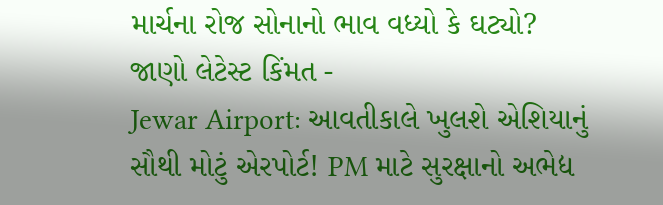માર્ચના રોજ સોનાનો ભાવ વધ્યો કે ઘટ્યો? જાણો લેટેસ્ટ કિંમત -
Jewar Airport: આવતીકાલે ખુલશે એશિયાનું સૌથી મોટું એરપોર્ટ! PM માટે સુરક્ષાનો અભેદ્ય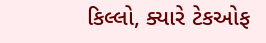કિલ્લો, ક્યારે ટેકઓફ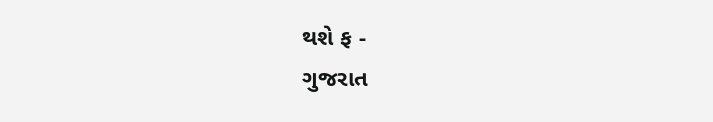થશે ફ -
ગુજરાત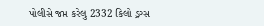પોલીસે જપ્ત કરેલુ 2332 કિલો ડ્રગ્સ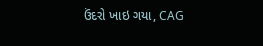ઉંદરો ખાઇ ગયા, CAG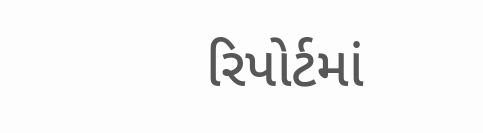રિપોર્ટમાં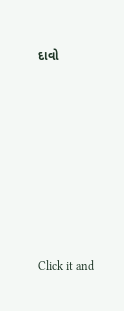દાવો









Click it and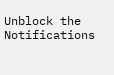Unblock the Notifications